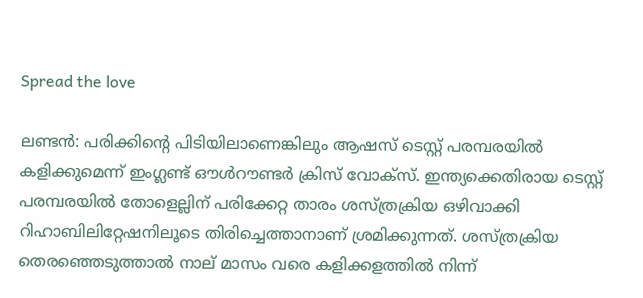Spread the love

ലണ്ടന്‍: പരിക്കിന്റെ പിടിയിലാണെങ്കിലും ആഷസ് ടെസ്റ്റ് പരമ്പരയില്‍ കളിക്കുമെന്ന് ഇംഗ്ലണ്ട് ഔള്‍റൗണ്ടര്‍ ക്രിസ് വോക്‌സ്. ഇന്ത്യക്കെതിരായ ടെസ്റ്റ് പരമ്പരയില്‍ തോളെല്ലിന് പരിക്കേറ്റ താരം ശസ്ത്രക്രിയ ഒഴിവാക്കി റിഹാബിലിറ്റേഷനിലൂടെ തിരിച്ചെത്താനാണ് ശ്രമിക്കുന്നത്. ശസ്ത്രക്രിയ തെരഞ്ഞെടുത്താല്‍ നാല് മാസം വരെ കളിക്കളത്തില്‍ നിന്ന്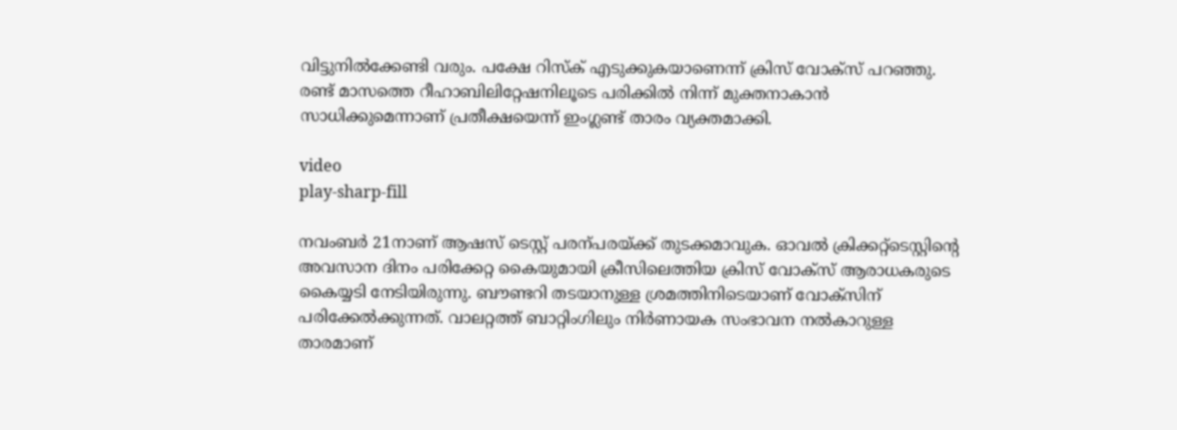വിട്ടുനില്‍ക്കേണ്ടി വരും. പക്ഷേ റിസ്‌ക് എടുക്കുകയാണെന്ന് ക്രിസ് വോക്‌സ് പറഞ്ഞു. രണ്ട് മാസത്തെ റീഹാബിലിറ്റേഷനിലൂടെ പരിക്കില്‍ നിന്ന് മുക്തനാകാന്‍ സാധിക്കുമെന്നാണ് പ്രതീക്ഷയെന്ന് ഇംഗ്ലണ്ട് താരം വ്യക്തമാക്കി.

video
play-sharp-fill

നവംബര്‍ 21നാണ് ആഷസ് ടെസ്റ്റ് പരന്പരയ്ക്ക് തുടക്കമാവുക. ഓവല്‍ ക്രിക്കറ്റ്‌ടെസ്റ്റിന്റെ അവസാന ദിനം പരിക്കേറ്റ കൈയുമായി ക്രീസിലെത്തിയ ക്രിസ് വോക്‌സ് ആരാധകരുടെ കൈയ്യടി നേടിയിരുന്നു. ബൗണ്ടറി തടയാനുള്ള ശ്രമത്തിനിടെയാണ് വോക്‌സിന് പരിക്കേല്‍ക്കുന്നത്. വാലറ്റത്ത് ബാറ്റിംഗിലും നിര്‍ണായക സംഭാവന നല്‍കാറുള്ള താരമാണ്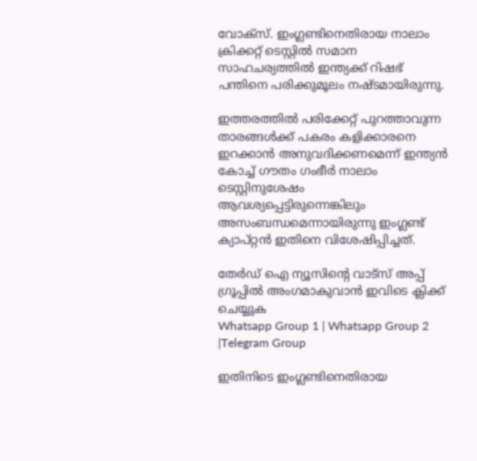വോക്‌സ്. ഇംഗ്ലണ്ടിനെതിരായ നാലാം ക്രിക്കറ്റ് ടെസ്റ്റില്‍ സമാന സാഹചര്യത്തില്‍ ഇന്ത്യക്ക് റിഷഭ് പന്തിനെ പരിക്കുമൂലം നഷ്ടമായിരുന്നു.

ഇത്തരത്തില്‍ പരിക്കേറ്റ് പുറത്താവുന്ന താരങ്ങള്‍ക്ക് പകരം കളിക്കാരനെ ഇറക്കാന്‍ അനുവദിക്കണമെന്ന് ഇന്ത്യന്‍ കോച്ച് ഗൗതം ഗംഭീര്‍ നാലാം ടെസ്റ്റിനുശേഷം ആവശ്യപ്പെട്ടിരുന്നെങ്കിലും അസംബന്ധമെന്നായിരുന്നു ഇംഗ്ലണ്ട് ക്യാപ്റ്റന്‍ ഇതിനെ വിശേഷിപ്പിച്ചത്.

തേർഡ് ഐ ന്യൂസിന്റെ വാട്സ് അപ്പ് ഗ്രൂപ്പിൽ അംഗമാകുവാൻ ഇവിടെ ക്ലിക്ക് ചെയ്യുക
Whatsapp Group 1 | Whatsapp Group 2 |Telegram Group

ഇതിനിടെ ഇംഗ്ലണ്ടിനെതിരായ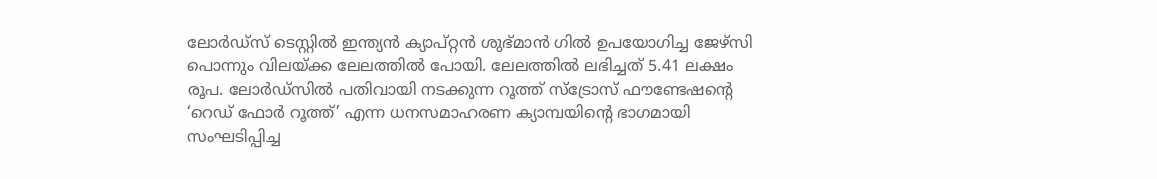ലോര്‍ഡ്സ് ടെസ്റ്റില്‍ ഇന്ത്യന്‍ ക്യാപ്റ്റന്‍ ശുഭ്മാന്‍ ഗില്‍ ഉപയോഗിച്ച ജേഴ്സി പൊന്നും വിലയ്ക്ക ലേലത്തില്‍ പോയി. ലേലത്തില്‍ ലഭിച്ചത് 5.41 ലക്ഷം രൂപ. ലോര്‍ഡ്സില്‍ പതിവായി നടക്കുന്ന റൂത്ത് സ്ട്രോസ് ഫൗണ്ടേഷന്റെ ‘റെഡ് ഫോര്‍ റൂത്ത്’ എന്ന ധനസമാഹരണ ക്യാമ്പയിന്റെ ഭാഗമായി സംഘടിപ്പിച്ച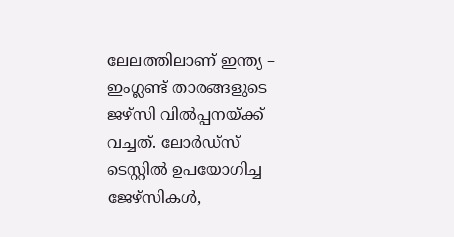ലേലത്തിലാണ് ഇന്ത്യ – ഇംഗ്ലണ്ട് താരങ്ങളുടെ ജഴ്‌സി വില്‍പ്പനയ്ക്ക് വച്ചത്. ലോര്‍ഡ്സ് ടെസ്റ്റില്‍ ഉപയോഗിച്ച ജേഴ്സികള്‍,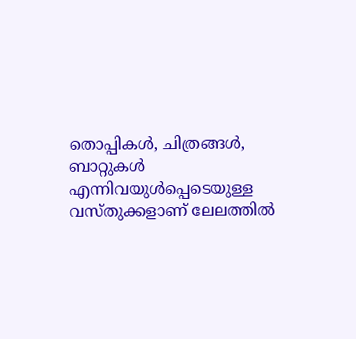തൊപ്പികള്‍, ചിത്രങ്ങള്‍, ബാറ്റുകള്‍ എന്നിവയുള്‍പ്പെടെയുള്ള വസ്തുക്കളാണ് ലേലത്തില്‍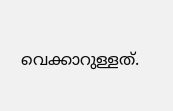വെക്കാറുള്ളത്.